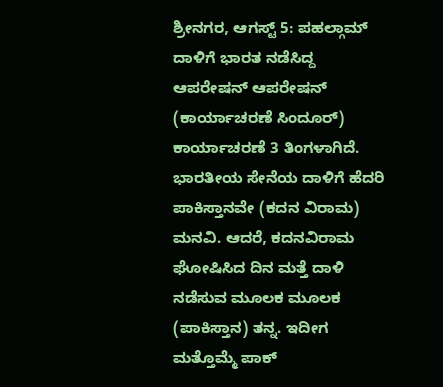ಶ್ರೀನಗರ, ಆಗಸ್ಟ್ 5: ಪಹಲ್ಗಾಮ್ ದಾಳಿಗೆ ಭಾರತ ನಡೆಸಿದ್ದ ಆಪರೇಷನ್ ಆಪರೇಷನ್ (ಕಾರ್ಯಾಚರಣೆ ಸಿಂದೂರ್) ಕಾರ್ಯಾಚರಣೆ 3 ತಿಂಗಳಾಗಿದೆ. ಭಾರತೀಯ ಸೇನೆಯ ದಾಳಿಗೆ ಹೆದರಿ ಪಾಕಿಸ್ತಾನವೇ (ಕದನ ವಿರಾಮ) ಮನವಿ. ಆದರೆ, ಕದನವಿರಾಮ ಘೋಷಿಸಿದ ದಿನ ಮತ್ತೆ ದಾಳಿ ನಡೆಸುವ ಮೂಲಕ ಮೂಲಕ (ಪಾಕಿಸ್ತಾನ) ತನ್ನ. ಇದೀಗ ಮತ್ತೊಮ್ಮೆ ಪಾಕ್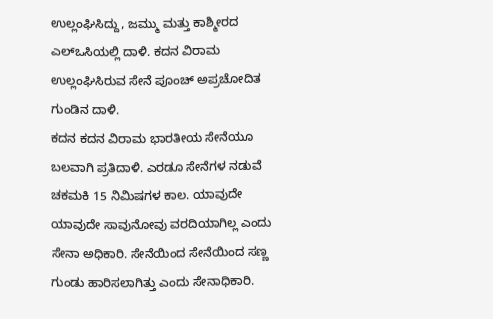ಉಲ್ಲಂಘಿಸಿದ್ದು, ಜಮ್ಮು ಮತ್ತು ಕಾಶ್ಮೀರದ ಎಲ್ಒಸಿಯಲ್ಲಿ ದಾಳಿ. ಕದನ ವಿರಾಮ ಉಲ್ಲಂಘಿಸಿರುವ ಸೇನೆ ಪೂಂಚ್ ಅಪ್ರಚೋದಿತ ಗುಂಡಿನ ದಾಳಿ.
ಕದನ ಕದನ ವಿರಾಮ ಭಾರತೀಯ ಸೇನೆಯೂ ಬಲವಾಗಿ ಪ್ರತಿದಾಳಿ. ಎರಡೂ ಸೇನೆಗಳ ನಡುವೆ ಚಕಮಕಿ 15 ನಿಮಿಷಗಳ ಕಾಲ. ಯಾವುದೇ ಯಾವುದೇ ಸಾವುನೋವು ವರದಿಯಾಗಿಲ್ಲ ಎಂದು ಸೇನಾ ಅಧಿಕಾರಿ. ಸೇನೆಯಿಂದ ಸೇನೆಯಿಂದ ಸಣ್ಣ ಗುಂಡು ಹಾರಿಸಲಾಗಿತ್ತು ಎಂದು ಸೇನಾಧಿಕಾರಿ.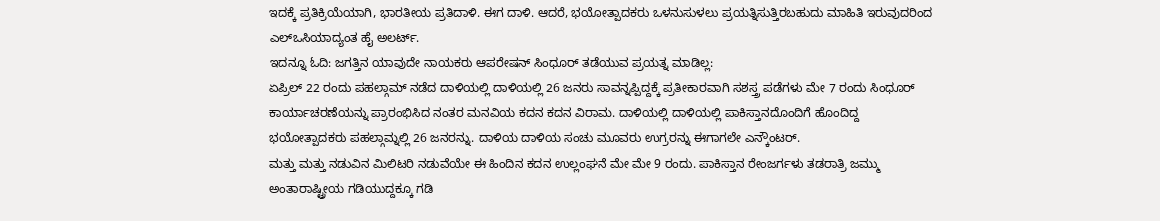ಇದಕ್ಕೆ ಪ್ರತಿಕ್ರಿಯೆಯಾಗಿ, ಭಾರತೀಯ ಪ್ರತಿದಾಳಿ. ಈಗ ದಾಳಿ. ಆದರೆ, ಭಯೋತ್ಪಾದಕರು ಒಳನುಸುಳಲು ಪ್ರಯತ್ನಿಸುತ್ತಿರಬಹುದು ಮಾಹಿತಿ ಇರುವುದರಿಂದ ಎಲ್ಒಸಿಯಾದ್ಯಂತ ಹೈ ಅಲರ್ಟ್.
ಇದನ್ನೂ ಓದಿ: ಜಗತ್ತಿನ ಯಾವುದೇ ನಾಯಕರು ಆಪರೇಷನ್ ಸಿಂಧೂರ್ ತಡೆಯುವ ಪ್ರಯತ್ನ ಮಾಡಿಲ್ಲ:
ಏಪ್ರಿಲ್ 22 ರಂದು ಪಹಲ್ಗಾಮ್ ನಡೆದ ದಾಳಿಯಲ್ಲಿ ದಾಳಿಯಲ್ಲಿ 26 ಜನರು ಸಾವನ್ನಪ್ಪಿದ್ದಕ್ಕೆ ಪ್ರತೀಕಾರವಾಗಿ ಸಶಸ್ತ್ರ ಪಡೆಗಳು ಮೇ 7 ರಂದು ಸಿಂಧೂರ್ ಕಾರ್ಯಾಚರಣೆಯನ್ನು ಪ್ರಾರಂಭಿಸಿದ ನಂತರ ಮನವಿಯ ಕದನ ಕದನ ವಿರಾಮ. ದಾಳಿಯಲ್ಲಿ ದಾಳಿಯಲ್ಲಿ ಪಾಕಿಸ್ತಾನದೊಂದಿಗೆ ಹೊಂದಿದ್ದ ಭಯೋತ್ಪಾದಕರು ಪಹಲ್ಗಾಮ್ನಲ್ಲಿ 26 ಜನರನ್ನು. ದಾಳಿಯ ದಾಳಿಯ ಸಂಚು ಮೂವರು ಉಗ್ರರನ್ನು ಈಗಾಗಲೇ ಎನ್ಕೌಂಟರ್.
ಮತ್ತು ಮತ್ತು ನಡುವಿನ ಮಿಲಿಟರಿ ನಡುವೆಯೇ ಈ ಹಿಂದಿನ ಕದನ ಉಲ್ಲಂಘನೆ ಮೇ ಮೇ 9 ರಂದು. ಪಾಕಿಸ್ತಾನ ರೇಂಜರ್ಗಳು ತಡರಾತ್ರಿ ಜಮ್ಮು ಅಂತಾರಾಷ್ಟ್ರೀಯ ಗಡಿಯುದ್ದಕ್ಕೂ ಗಡಿ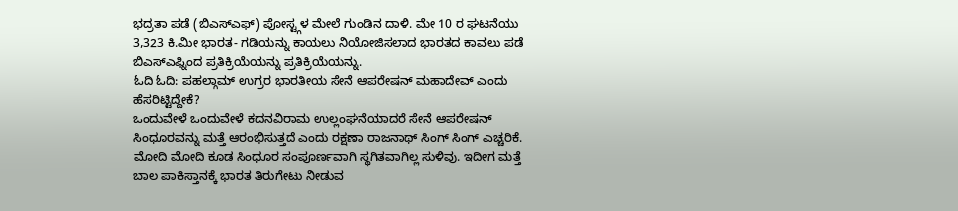ಭದ್ರತಾ ಪಡೆ (ಬಿಎಸ್ಎಫ್) ಪೋಸ್ಟ್ಗಳ ಮೇಲೆ ಗುಂಡಿನ ದಾಳಿ. ಮೇ 10 ರ ಘಟನೆಯು 3,323 ಕಿ.ಮೀ ಭಾರತ- ಗಡಿಯನ್ನು ಕಾಯಲು ನಿಯೋಜಿಸಲಾದ ಭಾರತದ ಕಾವಲು ಪಡೆ ಬಿಎಸ್ಎಫ್ನಿಂದ ಪ್ರತಿಕ್ರಿಯೆಯನ್ನು ಪ್ರತಿಕ್ರಿಯೆಯನ್ನು.
ಓದಿ ಓದಿ: ಪಹಲ್ಗಾಮ್ ಉಗ್ರರ ಭಾರತೀಯ ಸೇನೆ ಆಪರೇಷನ್ ಮಹಾದೇವ್ ಎಂದು ಹೆಸರಿಟ್ಟಿದ್ದೇಕೆ?
ಒಂದುವೇಳೆ ಒಂದುವೇಳೆ ಕದನವಿರಾಮ ಉಲ್ಲಂಘನೆಯಾದರೆ ಸೇನೆ ಆಪರೇಷನ್ ಸಿಂಧೂರವನ್ನು ಮತ್ತೆ ಆರಂಭಿಸುತ್ತದೆ ಎಂದು ರಕ್ಷಣಾ ರಾಜನಾಥ್ ಸಿಂಗ್ ಸಿಂಗ್ ಎಚ್ಚರಿಕೆ. ಮೋದಿ ಮೋದಿ ಕೂಡ ಸಿಂಧೂರ ಸಂಪೂರ್ಣವಾಗಿ ಸ್ಥಗಿತವಾಗಿಲ್ಲ ಸುಳಿವು. ಇದೀಗ ಮತ್ತೆ ಬಾಲ ಪಾಕಿಸ್ತಾನಕ್ಕೆ ಭಾರತ ತಿರುಗೇಟು ನೀಡುವ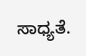ಸಾಧ್ಯತೆ.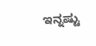ಇನ್ನಷ್ಟು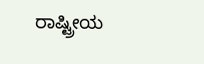ರಾಷ್ಟ್ರೀಯ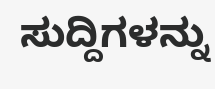ಸುದ್ದಿಗಳನ್ನು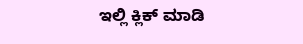ಇಲ್ಲಿ ಕ್ಲಿಕ್ ಮಾಡಿ